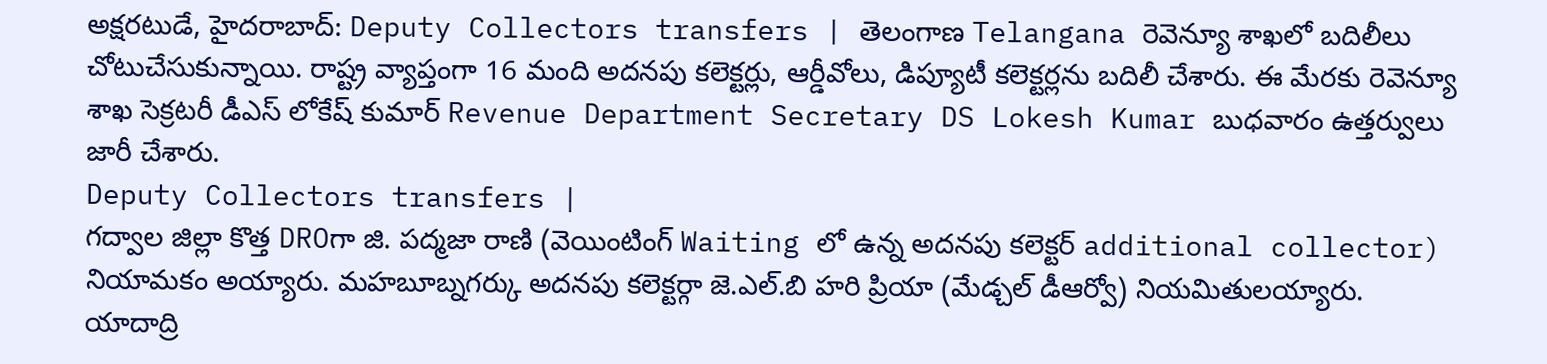అక్షరటుడే, హైదరాబాద్: Deputy Collectors transfers | తెలంగాణ Telangana రెవెన్యూ శాఖలో బదిలీలు చోటుచేసుకున్నాయి. రాష్ట్ర వ్యాప్తంగా 16 మంది అదనపు కలెక్టర్లు, ఆర్డీవోలు, డిప్యూటీ కలెక్టర్లను బదిలీ చేశారు. ఈ మేరకు రెవెన్యూ శాఖ సెక్రటరీ డీఎస్ లోకేష్ కుమార్ Revenue Department Secretary DS Lokesh Kumar బుధవారం ఉత్తర్వులు జారీ చేశారు.
Deputy Collectors transfers |
గద్వాల జిల్లా కొత్త DROగా జి. పద్మజా రాణి (వెయింటింగ్ Waiting లో ఉన్న అదనపు కలెక్టర్ additional collector) నియామకం అయ్యారు. మహబూబ్నగర్కు అదనపు కలెక్టర్గా జె.ఎల్.బి హరి ప్రియా (మేడ్చల్ డీఆర్వో) నియమితులయ్యారు.
యాదాద్రి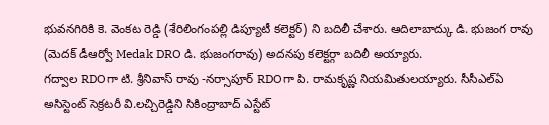భువనగిరికి కె. వెంకట రెడ్డి (శేరిలింగంపల్లి డిప్యూటీ కలెక్టర్) ని బదిలీ చేశారు. ఆదిలాబాద్కు డి. భుజంగ రావు (మెదక్ డీఆర్వో Medak DRO డి. భుజంగరావు) అదనపు కలెక్టర్గా బదిలీ అయ్యారు.
గద్వాల RDOగా టి. శ్రీనివాస్ రావు -నర్సాపూర్ RDOగా పి. రామకృష్ణ నియమితులయ్యారు. సీసీఎల్ఏ అసిస్టెంట్ సెక్రటరీ వి.లచ్చిరెడ్డిని సికింద్రాబాద్ ఎస్టేట్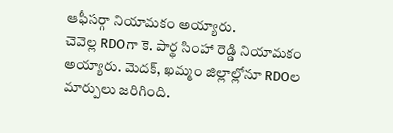ఆఫీసర్గా నియామకం అయ్యారు.
చెవెల్ల RDOగా కె. పార్థ సింహా రెడ్డి నియామకం అయ్యారు. మెదక్, ఖమ్మం జిల్లాల్లోనూ RDOల మార్పులు జరిగింది.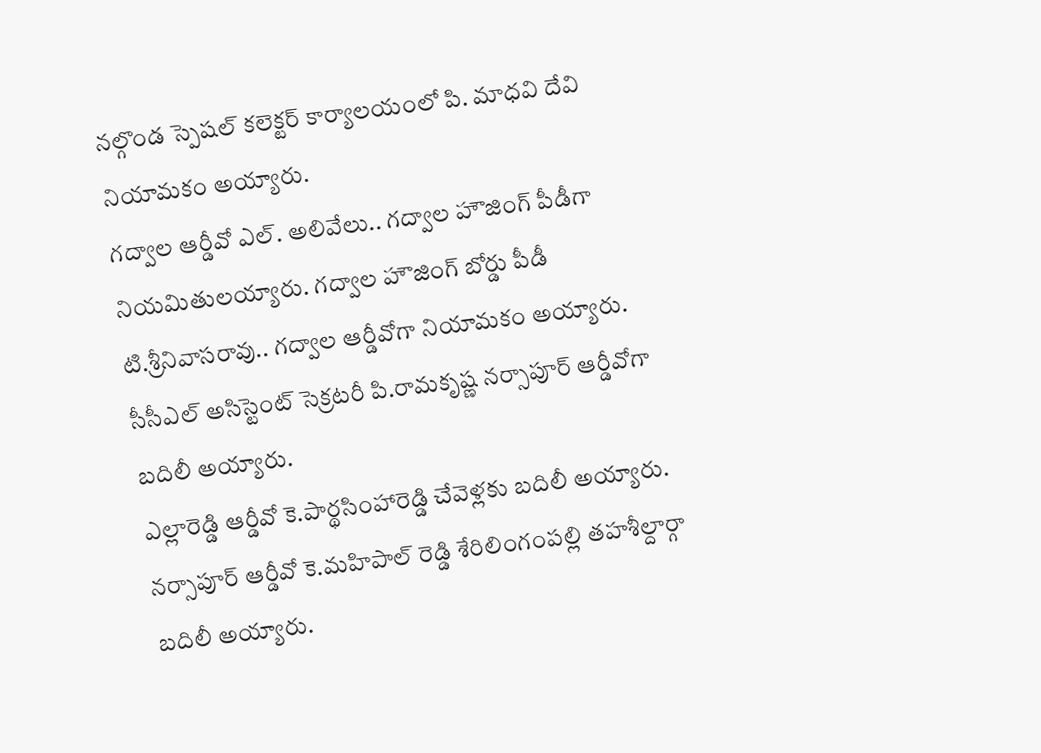నల్గొండ స్పెషల్ కలెక్టర్ కార్యాలయంలో పి. మాధవి దేవి నియామకం అయ్యారు.
గద్వాల ఆర్డీవో ఎల్. అలివేలు.. గద్వాల హౌజింగ్ పీడీగా నియమితులయ్యారు. గద్వాల హౌజింగ్ బోర్డు పీడీ టి.శ్రీనివాసరావు.. గద్వాల ఆర్డీవోగా నియామకం అయ్యారు. సీసీఎల్ అసిస్టెంట్ సెక్రటరీ పి.రామకృష్ణ నర్సాపూర్ ఆర్డీవోగా బదిలీ అయ్యారు.
ఎల్లారెడ్డి ఆర్డీవో కె.పార్థసింహారెడ్డి చేవెళ్లకు బదిలీ అయ్యారు. నర్సాపూర్ ఆర్డీవో కె.మహిపాల్ రెడ్డి శేరిలింగంపల్లి తహశీల్దార్గా బదిలీ అయ్యారు.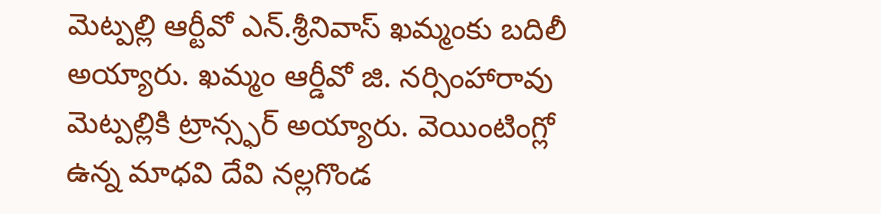మెట్పల్లి ఆర్టీవో ఎన్.శ్రీనివాస్ ఖమ్మంకు బదిలీ అయ్యారు. ఖమ్మం ఆర్డీవో జి. నర్సింహారావు మెట్పల్లికి ట్రాన్స్ఫర్ అయ్యారు. వెయింటింగ్లో ఉన్న మాధవి దేవి నల్లగొండ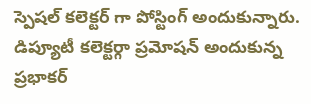స్పెషల్ కలెక్టర్ గా పోస్టింగ్ అందుకున్నారు.
డిప్యూటీ కలెక్టర్గా ప్రమోషన్ అందుకున్న ప్రభాకర్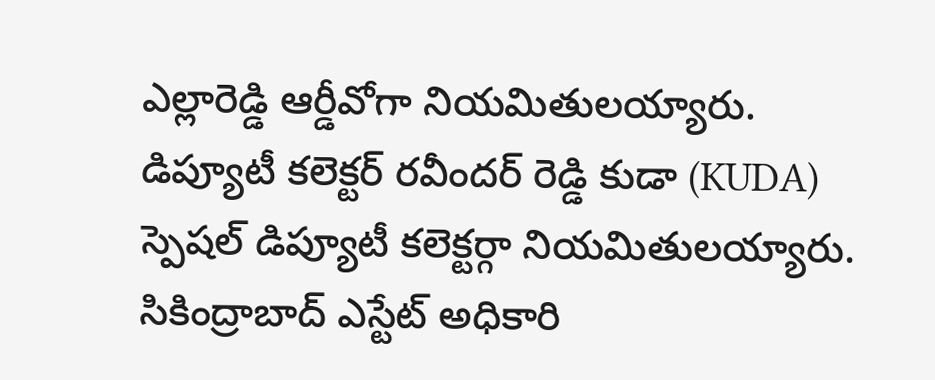ఎల్లారెడ్డి ఆర్డీవోగా నియమితులయ్యారు. డిప్యూటీ కలెక్టర్ రవీందర్ రెడ్డి కుడా (KUDA) స్పెషల్ డిప్యూటీ కలెక్టర్గా నియమితులయ్యారు. సికింద్రాబాద్ ఎస్టేట్ అధికారి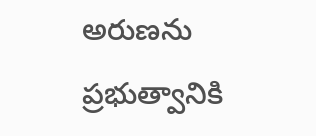అరుణను ప్రభుత్వానికి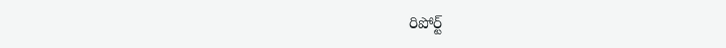రిపోర్ట్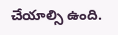చేయాల్సి ఉంది.